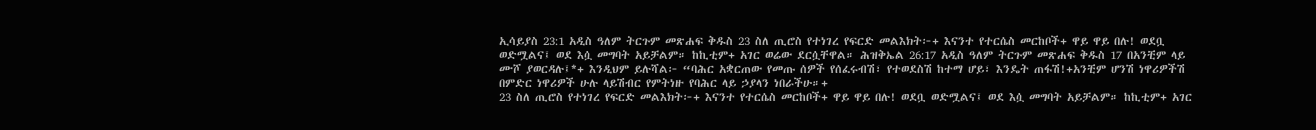ኢሳይያስ 23:1 አዲስ ዓለም ትርጉም መጽሐፍ ቅዱስ 23 ስለ ጢሮስ የተነገረ የፍርድ መልእክት፦+ እናንተ የተርሴስ መርከቦች+ ዋይ ዋይ በሉ! ወደቧ ወድሟልና፤ ወደ እሷ መግባት አይቻልም። ከኪቲም+ አገር ወሬው ደርሷቸዋል። ሕዝቅኤል 26:17 አዲስ ዓለም ትርጉም መጽሐፍ ቅዱስ 17 በአንቺም ላይ ሙሾ ያወርዳሉ፤*+ እንዲህም ይሉሻል፦ “ባሕር አቋርጠው የመጡ ሰዎች የሰፈሩብሽ፣ የተወደስሽ ከተማ ሆይ፣ እንዴት ጠፋሽ!+አንቺም ሆንሽ ነዋሪዎችሽ በምድር ነዋሪዎች ሁሉ ላይሽብር የምትነዙ የባሕር ላይ ኃያላን ነበራችሁ።+
23 ስለ ጢሮስ የተነገረ የፍርድ መልእክት፦+ እናንተ የተርሴስ መርከቦች+ ዋይ ዋይ በሉ! ወደቧ ወድሟልና፤ ወደ እሷ መግባት አይቻልም። ከኪቲም+ አገር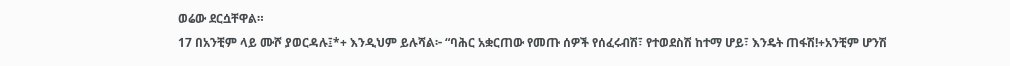ወሬው ደርሷቸዋል።
17 በአንቺም ላይ ሙሾ ያወርዳሉ፤*+ እንዲህም ይሉሻል፦ “ባሕር አቋርጠው የመጡ ሰዎች የሰፈሩብሽ፣ የተወደስሽ ከተማ ሆይ፣ እንዴት ጠፋሽ!+አንቺም ሆንሽ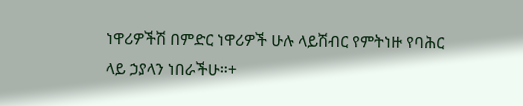ነዋሪዎችሽ በምድር ነዋሪዎች ሁሉ ላይሽብር የምትነዙ የባሕር ላይ ኃያላን ነበራችሁ።+